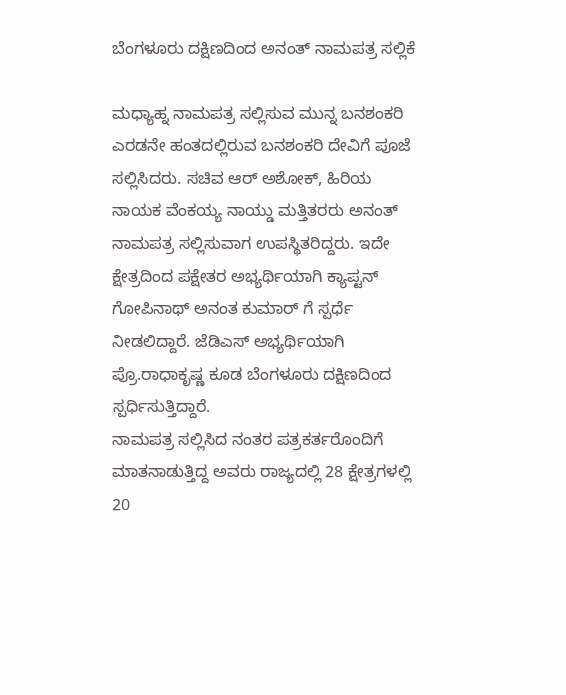ಬೆಂಗಳೂರು ದಕ್ಷಿಣದಿಂದ ಅನಂತ್ ನಾಮಪತ್ರ ಸಲ್ಲಿಕೆ

ಮಧ್ಯಾಹ್ನ ನಾಮಪತ್ರ ಸಲ್ಲಿಸುವ ಮುನ್ನ ಬನಶಂಕರಿ ಎರಡನೇ ಹಂತದಲ್ಲಿರುವ ಬನಶಂಕರಿ ದೇವಿಗೆ ಪೂಜೆ ಸಲ್ಲಿಸಿದರು. ಸಚಿವ ಆರ್ ಅಶೋಕ್, ಹಿರಿಯ ನಾಯಕ ವೆಂಕಯ್ಯ ನಾಯ್ಡು ಮತ್ತಿತರರು ಅನಂತ್ ನಾಮಪತ್ರ ಸಲ್ಲಿಸುವಾಗ ಉಪಸ್ಥಿತರಿದ್ದರು. ಇದೇ ಕ್ಷೇತ್ರದಿಂದ ಪಕ್ಷೇತರ ಅಭ್ಯರ್ಥಿಯಾಗಿ ಕ್ಯಾಪ್ಟನ್ ಗೋಪಿನಾಥ್ ಅನಂತ ಕುಮಾರ್ ಗೆ ಸ್ಪರ್ಧೆ ನೀಡಲಿದ್ದಾರೆ. ಜೆಡಿಎಸ್ ಅಭ್ಯರ್ಥಿಯಾಗಿ ಪ್ರೊ.ರಾಧಾಕೃಷ್ಣ ಕೂಡ ಬೆಂಗಳೂರು ದಕ್ಷಿಣದಿಂದ ಸ್ಪರ್ಧಿಸುತ್ತಿದ್ದಾರೆ.
ನಾಮಪತ್ರ ಸಲ್ಲಿಸಿದ ನಂತರ ಪತ್ರಕರ್ತರೊಂದಿಗೆ ಮಾತನಾಡುತ್ತಿದ್ದ ಅವರು ರಾಜ್ಯದಲ್ಲಿ 28 ಕ್ಷೇತ್ರಗಳಲ್ಲಿ 20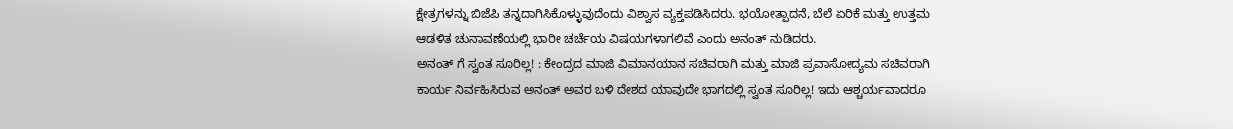ಕ್ಷೇತ್ರಗಳನ್ನು ಬಿಜೆಪಿ ತನ್ನದಾಗಿಸಿಕೊಳ್ಳುವುದೆಂದು ವಿಶ್ವಾಸ ವ್ಯಕ್ತಪಡಿಸಿದರು. ಭಯೋತ್ಪಾದನೆ, ಬೆಲೆ ಏರಿಕೆ ಮತ್ತು ಉತ್ತಮ ಆಡಳಿತ ಚುನಾವಣೆಯಲ್ಲಿ ಭಾರೀ ಚರ್ಚೆಯ ವಿಷಯಗಳಾಗಲಿವೆ ಎಂದು ಅನಂತ್ ನುಡಿದರು.
ಅನಂತ್ ಗೆ ಸ್ವಂತ ಸೂರಿಲ್ಲ! : ಕೇಂದ್ರದ ಮಾಜಿ ವಿಮಾನಯಾನ ಸಚಿವರಾಗಿ ಮತ್ತು ಮಾಜಿ ಪ್ರವಾಸೋದ್ಯಮ ಸಚಿವರಾಗಿ ಕಾರ್ಯ ನಿರ್ವಹಿಸಿರುವ ಅನಂತ್ ಅವರ ಬಳಿ ದೇಶದ ಯಾವುದೇ ಭಾಗದಲ್ಲಿ ಸ್ವಂತ ಸೂರಿಲ್ಲ! ಇದು ಆಶ್ಚರ್ಯವಾದರೂ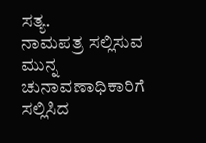ಸತ್ಯ.
ನಾಮಪತ್ರ ಸಲ್ಲಿಸುವ ಮುನ್ನ ಚುನಾವಣಾಧಿಕಾರಿಗೆ ಸಲ್ಲಿಸಿದ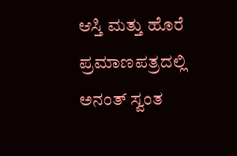ಆಸ್ತಿ ಮತ್ತು ಹೊರೆ ಪ್ರಮಾಣಪತ್ರದಲ್ಲಿ ಅನಂತ್ ಸ್ವಂತ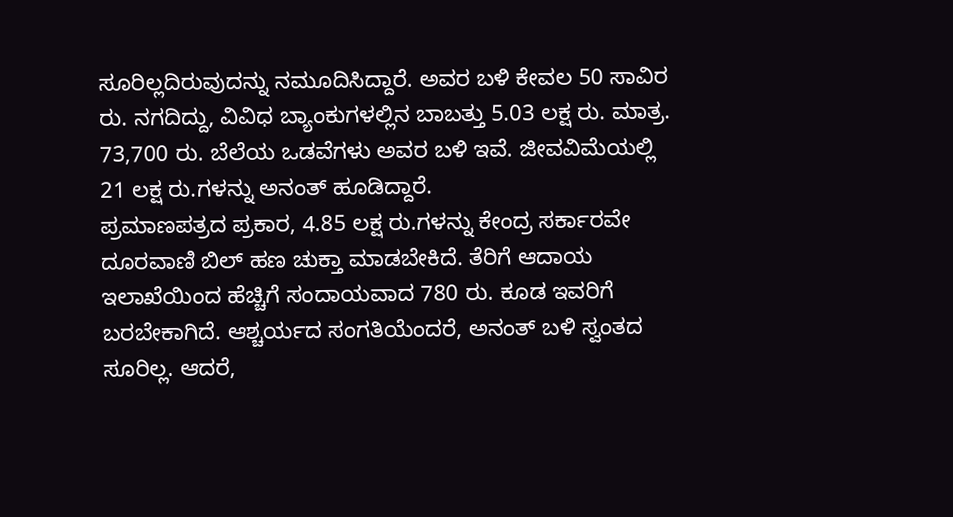ಸೂರಿಲ್ಲದಿರುವುದನ್ನು ನಮೂದಿಸಿದ್ದಾರೆ. ಅವರ ಬಳಿ ಕೇವಲ 50 ಸಾವಿರ ರು. ನಗದಿದ್ದು, ವಿವಿಧ ಬ್ಯಾಂಕುಗಳಲ್ಲಿನ ಬಾಬತ್ತು 5.03 ಲಕ್ಷ ರು. ಮಾತ್ರ. 73,700 ರು. ಬೆಲೆಯ ಒಡವೆಗಳು ಅವರ ಬಳಿ ಇವೆ. ಜೀವವಿಮೆಯಲ್ಲಿ 21 ಲಕ್ಷ ರು.ಗಳನ್ನು ಅನಂತ್ ಹೂಡಿದ್ದಾರೆ.
ಪ್ರಮಾಣಪತ್ರದ ಪ್ರಕಾರ, 4.85 ಲಕ್ಷ ರು.ಗಳನ್ನು ಕೇಂದ್ರ ಸರ್ಕಾರವೇ ದೂರವಾಣಿ ಬಿಲ್ ಹಣ ಚುಕ್ತಾ ಮಾಡಬೇಕಿದೆ. ತೆರಿಗೆ ಆದಾಯ ಇಲಾಖೆಯಿಂದ ಹೆಚ್ಚಿಗೆ ಸಂದಾಯವಾದ 780 ರು. ಕೂಡ ಇವರಿಗೆ ಬರಬೇಕಾಗಿದೆ. ಆಶ್ಚರ್ಯದ ಸಂಗತಿಯೆಂದರೆ, ಅನಂತ್ ಬಳಿ ಸ್ವಂತದ ಸೂರಿಲ್ಲ. ಆದರೆ,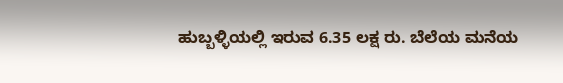ಹುಬ್ಬಳ್ಳಿಯಲ್ಲಿ ಇರುವ 6.35 ಲಕ್ಷ ರು. ಬೆಲೆಯ ಮನೆಯ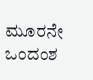ಮೂರನೇ ಒಂದಂಶ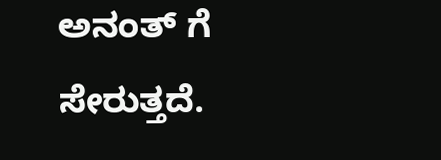ಅನಂತ್ ಗೆ ಸೇರುತ್ತದೆ.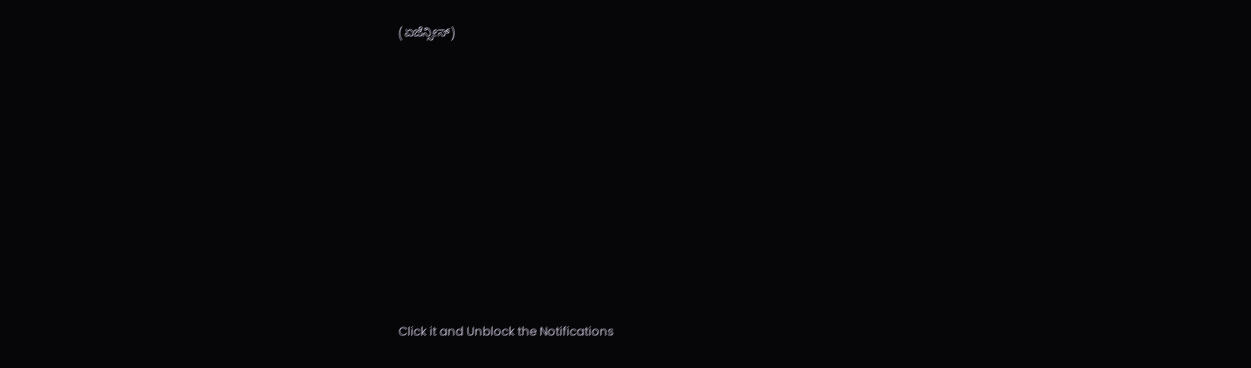(ಏಜೆನ್ಸೀಸ್)












Click it and Unblock the Notifications